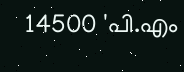14500 'പി.എം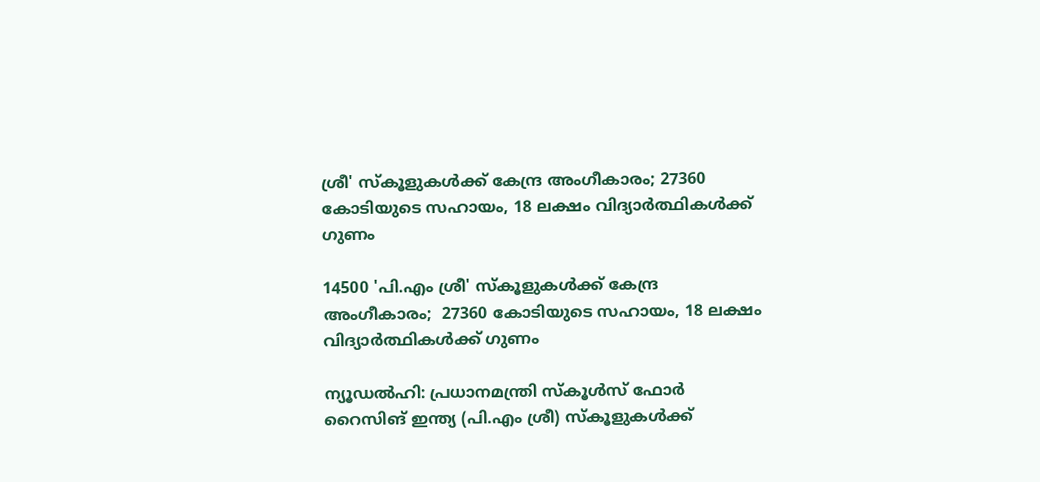ശ്രീ' സ്‌കൂളുകള്‍ക്ക് കേന്ദ്ര അംഗീകാരം; 27360 കോടിയുടെ സഹായം, 18 ലക്ഷം വിദ്യാര്‍ത്ഥികള്‍ക്ക് ഗുണം

14500 'പി.എം ശ്രീ' സ്‌കൂളുകള്‍ക്ക് കേന്ദ്ര അംഗീകാരം;  27360 കോടിയുടെ സഹായം, 18 ലക്ഷം വിദ്യാര്‍ത്ഥികള്‍ക്ക് ഗുണം

ന്യൂഡല്‍ഹി: പ്രധാനമന്ത്രി സ്കൂള്‍സ് ഫോര്‍ റൈസിങ് ഇന്ത്യ (പി.എം ശ്രീ) സ്കൂളുകള്‍ക്ക്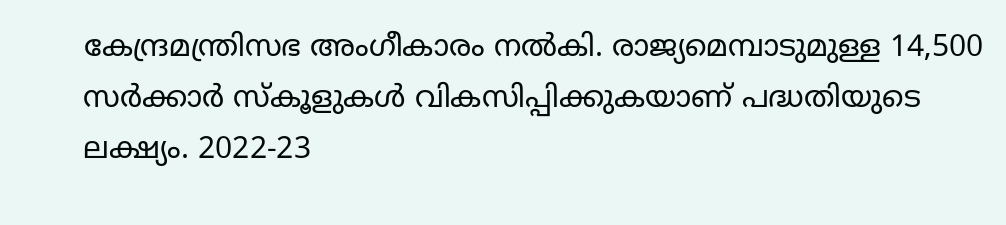കേന്ദ്രമന്ത്രിസഭ അംഗീകാരം നല്‍കി. രാജ്യമെമ്പാടുമുള്ള 14,500 സര്‍ക്കാര്‍ സ്കൂളുകള്‍ വികസിപ്പിക്കുകയാണ് പദ്ധതിയുടെ ലക്ഷ്യം. 2022-23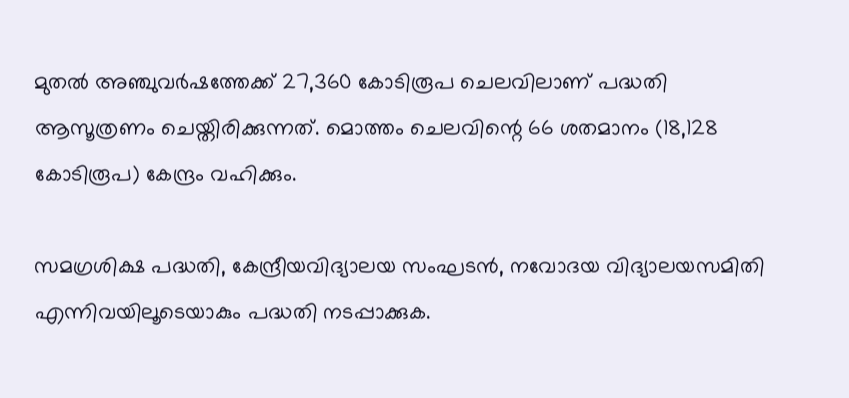മുതല്‍ അഞ്ചുവര്‍ഷത്തേക്ക് 27,360 കോടിരൂപ ചെലവിലാണ് പദ്ധതി ആസൂത്രണം ചെയ്തിരിക്കുന്നത്. മൊത്തം ചെലവിന്റെ 66 ശതമാനം (18,128 കോടിരൂപ) കേന്ദ്രം വഹിക്കും.

സമഗ്രശിക്ഷ പദ്ധതി, കേന്ദ്രീയവിദ്യാലയ സംഘടന്‍, നവോദയ വിദ്യാലയസമിതി എന്നിവയിലൂടെയാകും പദ്ധതി നടപ്പാക്കുക.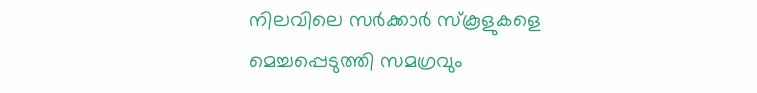നിലവിലെ സര്‍ക്കാര്‍ സ്കൂളുകളെ മെച്ചപ്പെടുത്തി സമഗ്രവും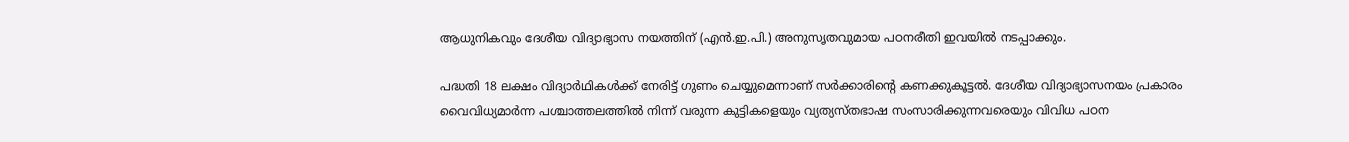ആധുനികവും ദേശീയ വിദ്യാഭ്യാസ നയത്തിന് (എന്‍.ഇ.പി.) അനുസൃതവുമായ പഠനരീതി ഇവയില്‍ നടപ്പാക്കും.

പദ്ധതി 18 ലക്ഷം വിദ്യാര്‍ഥികള്‍ക്ക് നേരിട്ട് ഗുണം ചെയ്യുമെന്നാണ് സര്‍ക്കാരിന്റെ കണക്കുകൂട്ടല്‍. ദേശീയ വിദ്യാഭ്യാസനയം പ്രകാരം വൈവിധ്യമാര്‍ന്ന പശ്ചാത്തലത്തില്‍ നിന്ന് വരുന്ന കുട്ടികളെയും വ്യത്യസ്തഭാഷ സംസാരിക്കുന്നവരെയും വിവിധ പഠന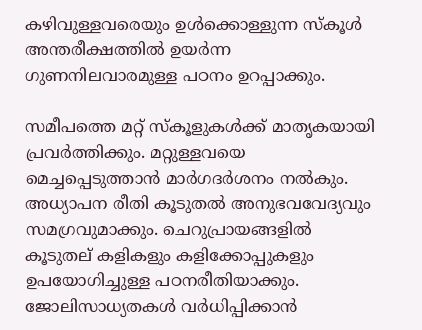കഴിവുള്ളവരെയും ഉള്‍ക്കൊള്ളുന്ന സ്കൂള്‍ അന്തരീക്ഷത്തില്‍ ഉയര്‍ന്ന ഗുണനിലവാരമുള്ള പഠനം ഉറപ്പാക്കും.

സമീപത്തെ മറ്റ് സ്കൂളുകള്‍ക്ക് മാതൃകയായി പ്രവര്‍ത്തിക്കും. മറ്റുള്ളവയെ മെച്ചപ്പെടുത്താന്‍ മാര്‍ഗദര്‍ശനം നല്‍കും. അധ്യാപന രീതി കൂടുതല്‍ അനുഭവവേദ്യവും സമഗ്രവുമാക്കും. ചെറുപ്രായങ്ങളില്‍ കൂടുതല് കളികളും കളിക്കോപ്പുകളും ഉപയോഗിച്ചുള്ള പഠനരീതിയാക്കും. ജോലിസാധ്യതകള്‍ വര്‍ധിപ്പിക്കാന്‍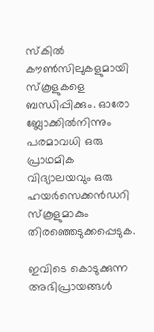സ്കില്‍ കൗണ്‍സിലുകളുമായി സ്കൂളുകളെ ബന്ധിപ്പിക്കും. ഓരോ ബ്ലോക്കില്‍നിന്നും പരമാവധി ഒരു പ്രാഥമിക വിദ്യാലയവും ഒരു ഹയര്‍സെക്കന്‍ഡറി സ്കൂളുമാകും തിരഞ്ഞെടുക്കപ്പെടുക.

ഇവിടെ കൊടുക്കുന്ന അഭിപ്രായങ്ങള്‍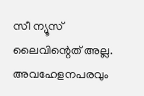സീ ന്യൂസ് ലൈവിന്റെത് അല്ല. അവഹേളനപരവും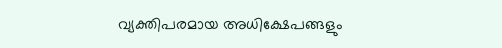വ്യക്തിപരമായ അധിക്ഷേപങ്ങളും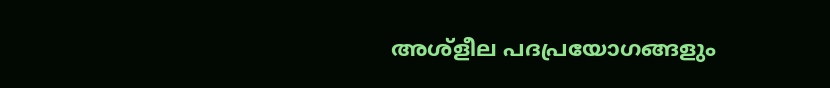അശ്‌ളീല പദപ്രയോഗങ്ങളും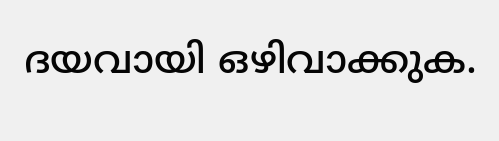ദയവായി ഒഴിവാക്കുക.